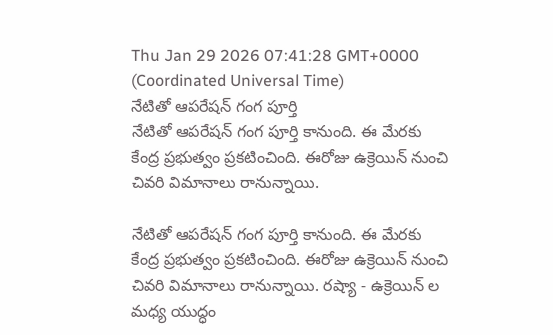Thu Jan 29 2026 07:41:28 GMT+0000 (Coordinated Universal Time)
నేటితో ఆపరేషన్ గంగ పూర్తి
నేటితో ఆపరేషన్ గంగ పూర్తి కానుంది. ఈ మేరకు కేంద్ర ప్రభుత్వం ప్రకటించింది. ఈరోజు ఉక్రెయిన్ నుంచి చివరి విమానాలు రానున్నాయి.

నేటితో ఆపరేషన్ గంగ పూర్తి కానుంది. ఈ మేరకు కేంద్ర ప్రభుత్వం ప్రకటించింది. ఈరోజు ఉక్రెయిన్ నుంచి చివరి విమానాలు రానున్నాయి. రష్యా - ఉక్రెయిన్ ల మధ్య యుద్ధం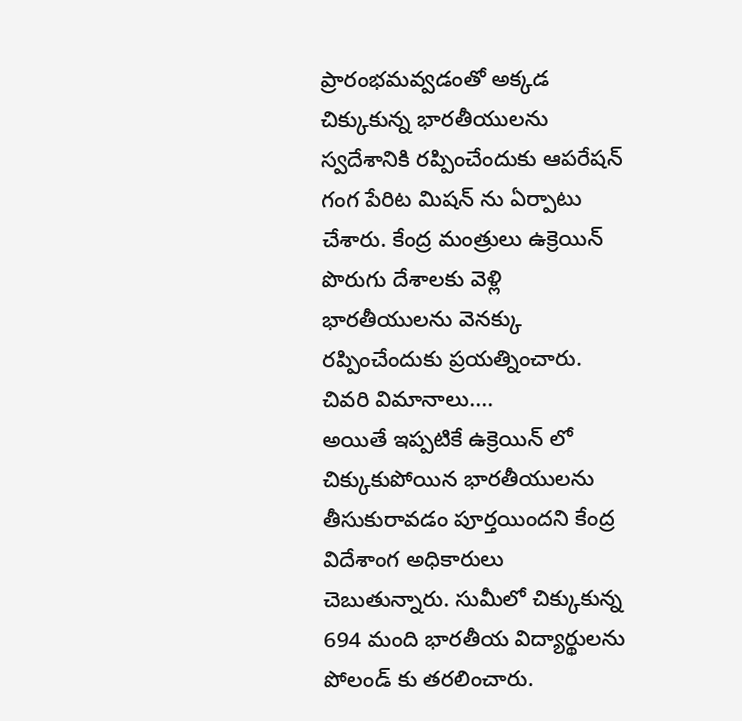ప్రారంభమవ్వడంతో అక్కడ చిక్కుకున్న భారతీయులను స్వదేశానికి రప్పించేందుకు ఆపరేషన్ గంగ పేరిట మిషన్ ను ఏర్పాటు చేశారు. కేంద్ర మంత్రులు ఉక్రెయిన్ పొరుగు దేశాలకు వెళ్లి భారతీయులను వెనక్కు రప్పించేందుకు ప్రయత్నించారు.
చివరి విమానాలు....
అయితే ఇప్పటికే ఉక్రెయిన్ లో చిక్కుకుపోయిన భారతీయులను తీసుకురావడం పూర్తయిందని కేంద్ర విదేశాంగ అధికారులు చెబుతున్నారు. సుమీలో చిక్కుకున్న 694 మంది భారతీయ విద్యార్థులను పోలండ్ కు తరలించారు.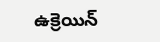ఉక్రెయిన్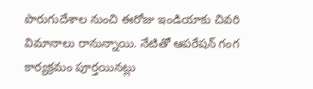పొరుగుదేశాల నుంచి ఈరోజు ఇండియాకు చివరి విమానాలు రానున్నాయి. నేటితో ఆపరేషన్ గంగ కార్యక్రమం పూర్తయినట్లు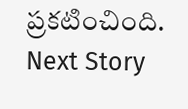ప్రకటించింది.
Next Story